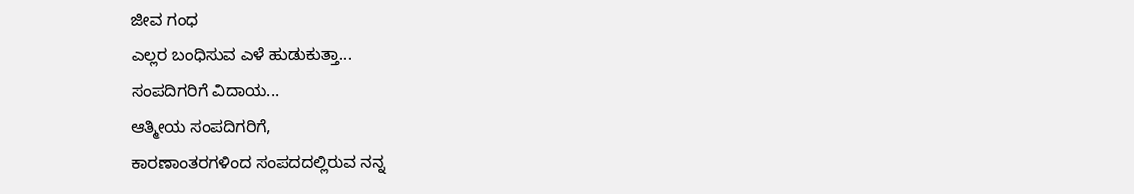ಜೀವ ಗಂಧ
ಎಲ್ಲರ ಬಂಧಿಸುವ ಎಳೆ ಹುಡುಕುತ್ತಾ...
ಸಂಪದಿಗರಿಗೆ ವಿದಾಯ...
ಆತ್ಮೀಯ ಸಂಪದಿಗರಿಗೆ,
ಕಾರಣಾಂತರಗಳಿಂದ ಸಂಪದದಲ್ಲಿರುವ ನನ್ನ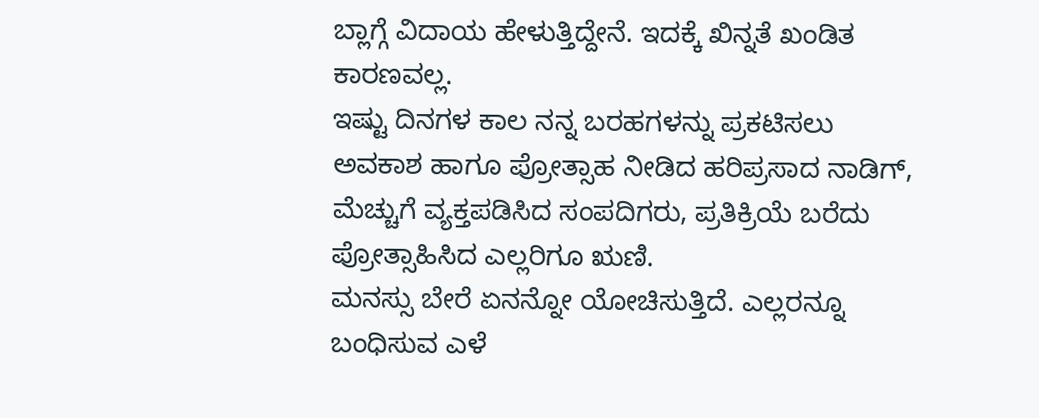ಬ್ಲಾಗ್ಗೆ ವಿದಾಯ ಹೇಳುತ್ತಿದ್ದೇನೆ. ಇದಕ್ಕೆ ಖಿನ್ನತೆ ಖಂಡಿತ ಕಾರಣವಲ್ಲ.
ಇಷ್ಟು ದಿನಗಳ ಕಾಲ ನನ್ನ ಬರಹಗಳನ್ನು ಪ್ರಕಟಿಸಲು ಅವಕಾಶ ಹಾಗೂ ಪ್ರೋತ್ಸಾಹ ನೀಡಿದ ಹರಿಪ್ರಸಾದ ನಾಡಿಗ್, ಮೆಚ್ಚುಗೆ ವ್ಯಕ್ತಪಡಿಸಿದ ಸಂಪದಿಗರು, ಪ್ರತಿಕ್ರಿಯೆ ಬರೆದು ಪ್ರೋತ್ಸಾಹಿಸಿದ ಎಲ್ಲರಿಗೂ ಋಣಿ.
ಮನಸ್ಸು ಬೇರೆ ಏನನ್ನೋ ಯೋಚಿಸುತ್ತಿದೆ. ಎಲ್ಲರನ್ನೂ ಬಂಧಿಸುವ ಎಳೆ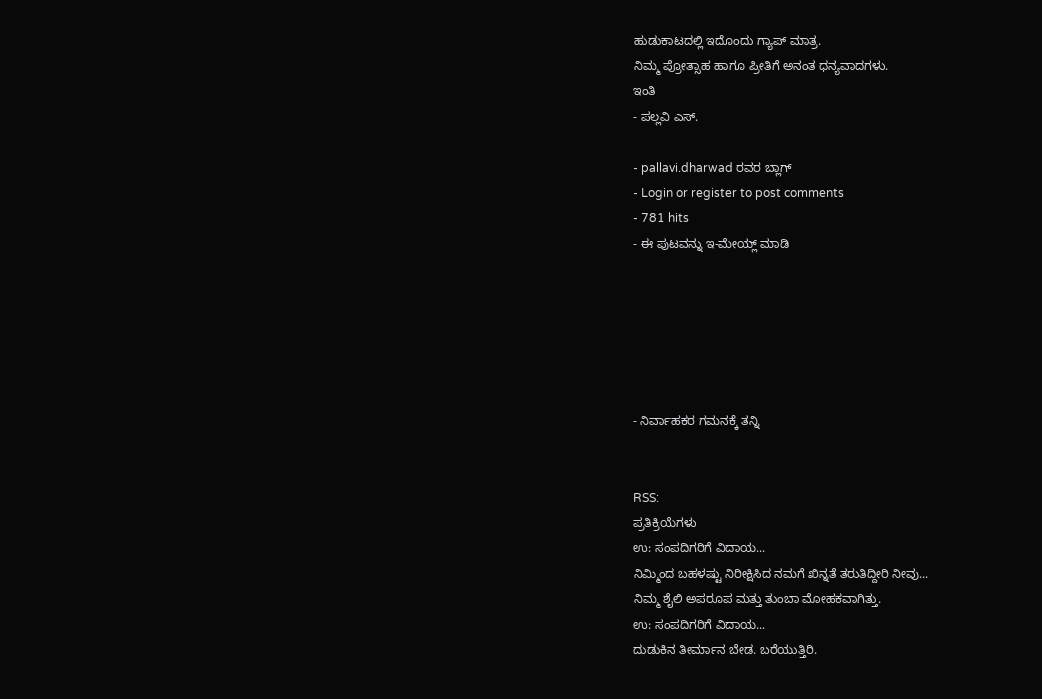ಹುಡುಕಾಟದಲ್ಲಿ ಇದೊಂದು ಗ್ಯಾಪ್ ಮಾತ್ರ.
ನಿಮ್ಮ ಪ್ರೋತ್ಸಾಹ ಹಾಗೂ ಪ್ರೀತಿಗೆ ಅನಂತ ಧನ್ಯವಾದಗಳು.
ಇಂತಿ
- ಪಲ್ಲವಿ ಎಸ್.

- pallavi.dharwad ರವರ ಬ್ಲಾಗ್
- Login or register to post comments
- 781 hits
- ಈ ಪುಟವನ್ನು ಇ-ಮೇಯ್ಲ್ ಮಾಡಿ






- ನಿರ್ವಾಹಕರ ಗಮನಕ್ಕೆ ತನ್ನಿ


RSS:
ಪ್ರತಿಕ್ರಿಯೆಗಳು
ಉ: ಸಂಪದಿಗರಿಗೆ ವಿದಾಯ...
ನಿಮ್ಮಿಂದ ಬಹಳಷ್ಟು ನಿರೀಕ್ಷಿಸಿದ ನಮಗೆ ಖಿನ್ನತೆ ತರುತಿದ್ದೀರಿ ನೀವು...
ನಿಮ್ಮ ಶೈಲಿ ಅಪರೂಪ ಮತ್ತು ತುಂಬಾ ಮೋಹಕವಾಗಿತ್ತು.
ಉ: ಸಂಪದಿಗರಿಗೆ ವಿದಾಯ...
ದುಡುಕಿನ ತೀರ್ಮಾನ ಬೇಡ. ಬರೆಯುತ್ತಿರಿ.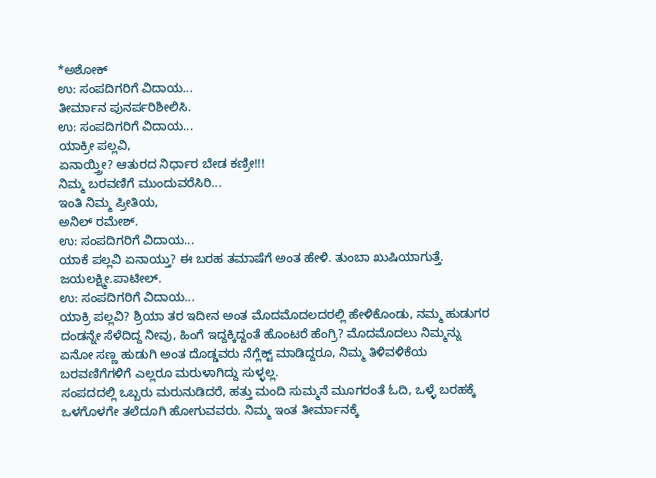*ಅಶೋಕ್
ಉ: ಸಂಪದಿಗರಿಗೆ ವಿದಾಯ...
ತೀರ್ಮಾನ ಪುನರ್ಪರಿಶೀಲಿಸಿ.
ಉ: ಸಂಪದಿಗರಿಗೆ ವಿದಾಯ...
ಯಾಕ್ರೀ ಪಲ್ಲವಿ,
ಏನಾಯ್ತ್ರೀ? ಆತುರದ ನಿರ್ಧಾರ ಬೇಡ ಕಣ್ರೀ!!!
ನಿಮ್ಮ ಬರವಣಿಗೆ ಮುಂದುವರೆಸಿರಿ...
ಇಂತಿ ನಿಮ್ಮ ಪ್ರೀತಿಯ,
ಅನಿಲ್ ರಮೇಶ್.
ಉ: ಸಂಪದಿಗರಿಗೆ ವಿದಾಯ...
ಯಾಕೆ ಪಲ್ಲವಿ ಏನಾಯ್ತು? ಈ ಬರಹ ತಮಾಷೆಗೆ ಅಂತ ಹೇಳಿ. ತುಂಬಾ ಖುಷಿಯಾಗುತ್ತೆ.
ಜಯಲಕ್ಷ್ಮೀ.ಪಾಟೀಲ್.
ಉ: ಸಂಪದಿಗರಿಗೆ ವಿದಾಯ...
ಯಾಕ್ರಿ ಪಲ್ಲವಿ? ಶ್ರಿಯಾ ತರ ಇದೀನ ಅಂತ ಮೊದಮೊದಲದರಲ್ಲಿ ಹೇಳಿಕೊಂಡು, ನಮ್ಮ ಹುಡುಗರ ದಂಡನ್ನೇ ಸೆಳೆದಿದ್ದ ನೀವು, ಹಿಂಗೆ ಇದ್ದಕ್ಕಿದ್ದಂತೆ ಹೊಂಟರೆ ಹೆಂಗ್ರಿ? ಮೊದಮೊದಲು ನಿಮ್ಮನ್ನು ಏನೋ ಸಣ್ಣ ಹುಡುಗಿ ಅಂತ ದೊಡ್ಡವರು ನೆಗ್ಲೆಕ್ಟ್ ಮಾಡಿದ್ದರೂ, ನಿಮ್ಮ ತಿಳಿವಳಿಕೆಯ ಬರವಣಿಗೆಗಳಿಗೆ ಎಲ್ಲರೂ ಮರುಳಾಗಿದ್ದು ಸುಳ್ಳಲ್ಲ.
ಸಂಪದದಲ್ಲಿ ಒಬ್ಬರು ಮರುನುಡಿದರೆ, ಹತ್ತು ಮಂದಿ ಸುಮ್ಮನೆ ಮೂಗರಂತೆ ಓದಿ, ಒಳ್ಳೆ ಬರಹಕ್ಕೆ ಒಳಗೊಳಗೇ ತಲೆದೂಗಿ ಹೋಗುವವರು. ನಿಮ್ಮ ಇಂತ ತೀರ್ಮಾನಕ್ಕೆ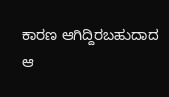ಕಾರಣ ಆಗಿದ್ದಿರಬಹುದಾದ ಆ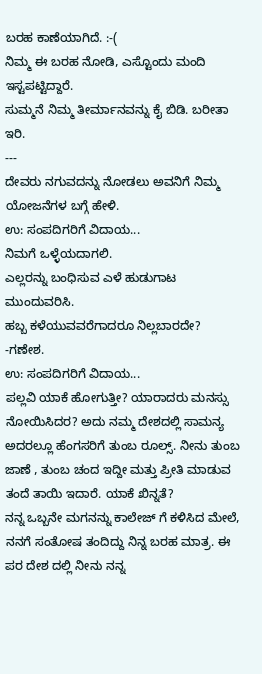ಬರಹ ಕಾಣೆಯಾಗಿದೆ. :-(
ನಿಮ್ಮ ಈ ಬರಹ ನೋಡಿ, ಎಸ್ಟೊಂದು ಮಂದಿ ಇಸ್ಟಪಟ್ಟಿದ್ದಾರೆ.
ಸುಮ್ಮನೆ ನಿಮ್ಮ ತೀರ್ಮಾನವನ್ನು ಕೈ ಬಿಡಿ. ಬರೀತಾ ಇರಿ.
---
ದೇವರು ನಗುವದನ್ನು ನೋಡಲು ಅವನಿಗೆ ನಿಮ್ಮ ಯೋಜನೆಗಳ ಬಗ್ಗೆ ಹೇಳಿ.
ಉ: ಸಂಪದಿಗರಿಗೆ ವಿದಾಯ...
ನಿಮಗೆ ಒಳ್ಳೆಯದಾಗಲಿ.
ಎಲ್ಲರನ್ನು ಬಂಧಿಸುವ ಎಳೆ ಹುಡುಗಾಟ ಮುಂದುವರಿಸಿ.
ಹಬ್ಬ ಕಳೆಯುವವರೆಗಾದರೂ ನಿಲ್ಲಬಾರದೇ?
-ಗಣೇಶ.
ಉ: ಸಂಪದಿಗರಿಗೆ ವಿದಾಯ...
ಪಲ್ಲವಿ ಯಾಕೆ ಹೋಗುತ್ತೀ? ಯಾರಾದರು ಮನಸ್ಸು ನೋಯಿಸಿದರ? ಅದು ನಮ್ಮ ದೇಶದಲ್ಲಿ ಸಾಮನ್ಯ ಅದರಲ್ಲೂ ಹೆಂಗಸರಿಗೆ ತುಂಬ ರೂಲ್ಸ್. ನೀನು ತುಂಬ ಜಾಣೆ , ತುಂಬ ಚಂದ ಇದ್ದೀ ಮತ್ತು ಪ್ರೀತಿ ಮಾಡುವ ತಂದೆ ತಾಯಿ ಇದಾರೆ. ಯಾಕೆ ಖಿನ್ನತೆ?
ನನ್ನ ಒಬ್ಬನೇ ಮಗನನ್ನು ಕಾಲೇಜ್ ಗೆ ಕಳಿಸಿದ ಮೇಲೆ, ನನಗೆ ಸಂತೋಷ ತಂದಿದ್ದು ನಿನ್ನ ಬರಹ ಮಾತ್ರ. ಈ ಪರ ದೇಶ ದಲ್ಲಿ ನೀನು ನನ್ನ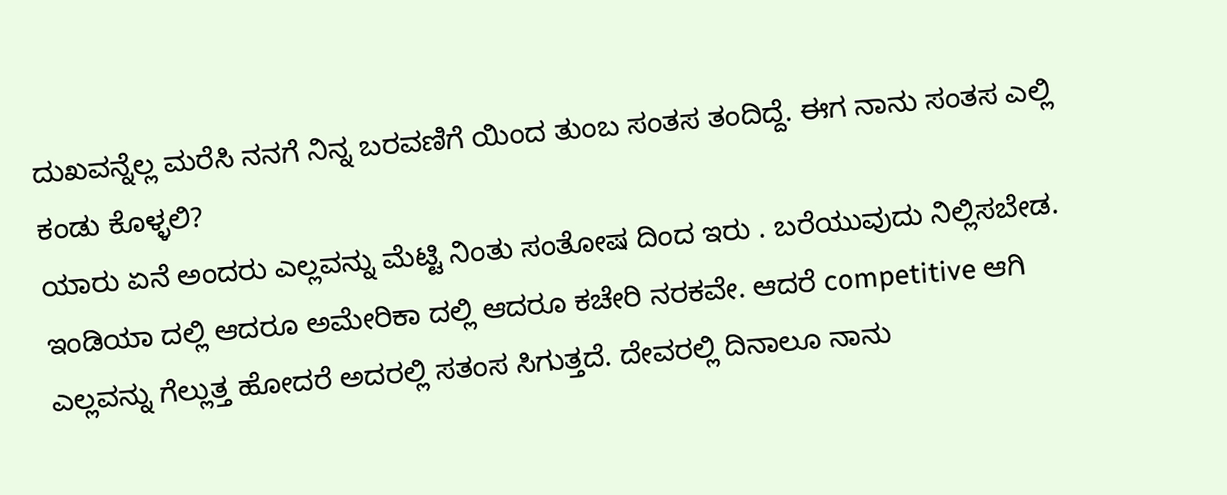ದುಖವನ್ನೆಲ್ಲ ಮರೆಸಿ ನನಗೆ ನಿನ್ನ ಬರವಣಿಗೆ ಯಿಂದ ತುಂಬ ಸಂತಸ ತಂದಿದ್ದೆ. ಈಗ ನಾನು ಸಂತಸ ಎಲ್ಲಿ ಕಂಡು ಕೊಳ್ಳಲಿ?
ಯಾರು ಏನೆ ಅಂದರು ಎಲ್ಲವನ್ನು ಮೆಟ್ಟಿ ನಿಂತು ಸಂತೋಷ ದಿಂದ ಇರು . ಬರೆಯುವುದು ನಿಲ್ಲಿಸಬೇಡ.
ಇಂಡಿಯಾ ದಲ್ಲಿ ಆದರೂ ಅಮೇರಿಕಾ ದಲ್ಲಿ ಆದರೂ ಕಚೇರಿ ನರಕವೇ. ಆದರೆ competitive ಆಗಿ ಎಲ್ಲವನ್ನು ಗೆಲ್ಲುತ್ತ ಹೋದರೆ ಅದರಲ್ಲಿ ಸತಂಸ ಸಿಗುತ್ತದೆ. ದೇವರಲ್ಲಿ ದಿನಾಲೂ ನಾನು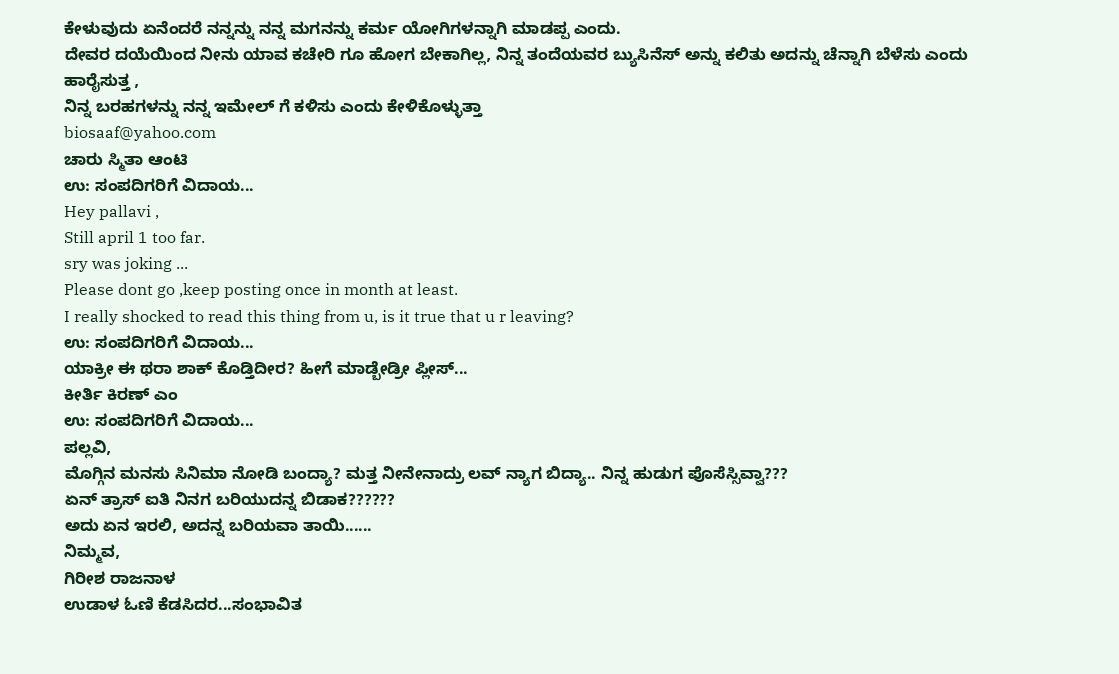ಕೇಳುವುದು ಏನೆಂದರೆ ನನ್ನನ್ನು ನನ್ನ ಮಗನನ್ನು ಕರ್ಮ ಯೋಗಿಗಳನ್ನಾಗಿ ಮಾಡಪ್ಪ ಎಂದು.
ದೇವರ ದಯೆಯಿಂದ ನೀನು ಯಾವ ಕಚೇರಿ ಗೂ ಹೋಗ ಬೇಕಾಗಿಲ್ಲ, ನಿನ್ನ ತಂದೆಯವರ ಬ್ಯುಸಿನೆಸ್ ಅನ್ನು ಕಲಿತು ಅದನ್ನು ಚೆನ್ನಾಗಿ ಬೆಳೆಸು ಎಂದು ಹಾರೈಸುತ್ತ ,
ನಿನ್ನ ಬರಹಗಳನ್ನು ನನ್ನ ಇಮೇಲ್ ಗೆ ಕಳಿಸು ಎಂದು ಕೇಳಿಕೊಳ್ಳುತ್ತಾ
biosaaf@yahoo.com
ಚಾರು ಸ್ಮಿತಾ ಆಂಟಿ
ಉ: ಸಂಪದಿಗರಿಗೆ ವಿದಾಯ...
Hey pallavi ,
Still april 1 too far.
sry was joking ...
Please dont go ,keep posting once in month at least.
I really shocked to read this thing from u, is it true that u r leaving?
ಉ: ಸಂಪದಿಗರಿಗೆ ವಿದಾಯ...
ಯಾಕ್ರೀ ಈ ಥರಾ ಶಾಕ್ ಕೊಡ್ತಿದೀರ? ಹೀಗೆ ಮಾಡ್ಬೇಡ್ರೀ ಪ್ಲೀಸ್...
ಕೀರ್ತಿ ಕಿರಣ್ ಎಂ
ಉ: ಸಂಪದಿಗರಿಗೆ ವಿದಾಯ...
ಪಲ್ಲವಿ,
ಮೊಗ್ಗಿನ ಮನಸು ಸಿನಿಮಾ ನೋಡಿ ಬಂದ್ಯಾ? ಮತ್ತ ನೀನೇನಾದ್ರು ಲವ್ ನ್ಯಾಗ ಬಿದ್ಯಾ.. ನಿನ್ನ ಹುಡುಗ ಪೊಸೆಸ್ಸಿವ್ವಾ???
ಏನ್ ತ್ರಾಸ್ ಐತಿ ನಿನಗ ಬರಿಯುದನ್ನ ಬಿಡಾಕ??????
ಅದು ಏನ ಇರಲಿ, ಅದನ್ನ ಬರಿಯವಾ ತಾಯಿ......
ನಿಮ್ಮವ,
ಗಿರೀಶ ರಾಜನಾಳ
ಉಡಾಳ ಓಣಿ ಕೆಡಸಿದರ...ಸಂಭಾವಿತ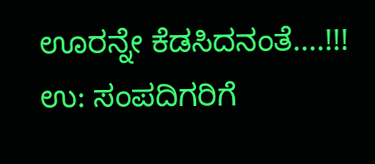ಊರನ್ನೇ ಕೆಡಸಿದನಂತೆ....!!!
ಉ: ಸಂಪದಿಗರಿಗೆ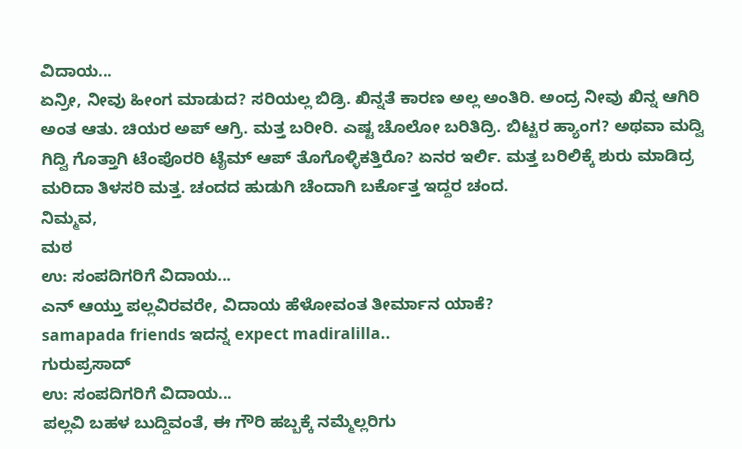ವಿದಾಯ...
ಏನ್ರೀ, ನೀವು ಹೀಂಗ ಮಾಡುದ? ಸರಿಯಲ್ಲ ಬಿಡ್ರಿ. ಖಿನ್ನತೆ ಕಾರಣ ಅಲ್ಲ ಅಂತಿರಿ. ಅಂದ್ರ ನೀವು ಖಿನ್ನ ಆಗಿರಿ ಅಂತ ಆತು. ಚಿಯರ ಅಪ್ ಆಗ್ರಿ. ಮತ್ತ ಬರೀರಿ. ಎಷ್ಟ ಚೊಲೋ ಬರಿತಿದ್ರಿ. ಬಿಟ್ಟರ ಹ್ಯಾಂಗ? ಅಥವಾ ಮದ್ವಿ ಗಿದ್ವಿ ಗೊತ್ತಾಗಿ ಟೆಂಪೊರರಿ ಟೈಮ್ ಆಪ್ ತೊಗೊಳ್ಳಿಕತ್ತಿರೊ? ಏನರ ಇರ್ಲಿ. ಮತ್ತ ಬರಿಲಿಕ್ಕೆ ಶುರು ಮಾಡಿದ್ರ ಮರಿದಾ ತಿಳಸರಿ ಮತ್ತ. ಚಂದದ ಹುಡುಗಿ ಚೆಂದಾಗಿ ಬರ್ಕೊತ್ತ ಇದ್ದರ ಚಂದ.
ನಿಮ್ಮವ,
ಮಠ
ಉ: ಸಂಪದಿಗರಿಗೆ ವಿದಾಯ...
ಎನ್ ಆಯ್ತು ಪಲ್ಲವಿರವರೇ, ವಿದಾಯ ಹೆಳೋವಂತ ತೀರ್ಮಾನ ಯಾಕೆ?
samapada friends ಇದನ್ನ expect madiralilla..
ಗುರುಪ್ರಸಾದ್
ಉ: ಸಂಪದಿಗರಿಗೆ ವಿದಾಯ...
ಪಲ್ಲವಿ ಬಹಳ ಬುದ್ದಿವಂತೆ, ಈ ಗೌರಿ ಹಬ್ಬಕ್ಕೆ ನಮ್ಮೆಲ್ಲರಿಗು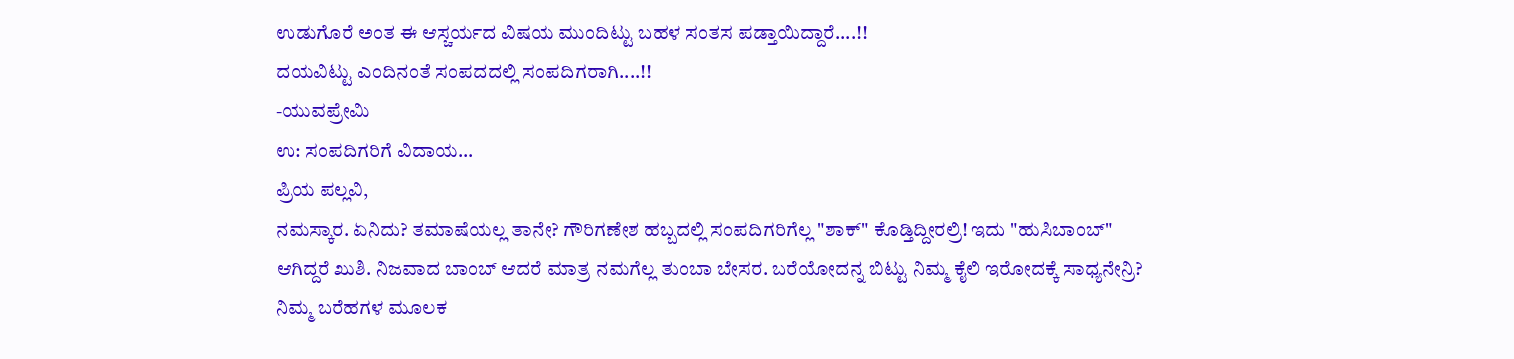ಉಡುಗೊರೆ ಅಂತ ಈ ಆಸ್ಚರ್ಯದ ವಿಷಯ ಮುಂದಿಟ್ಟು ಬಹಳ ಸಂತಸ ಪಡ್ತಾಯಿದ್ದಾರೆ....!!
ದಯವಿಟ್ಟು ಎಂದಿನಂತೆ ಸಂಪದದಲ್ಲಿ ಸಂಪದಿಗರಾಗಿ....!!
-ಯುವಪ್ರೇಮಿ
ಉ: ಸಂಪದಿಗರಿಗೆ ವಿದಾಯ...
ಪ್ರಿಯ ಪಲ್ಲವಿ,
ನಮಸ್ಕಾರ. ಏನಿದು? ತಮಾಷೆಯಲ್ಲ ತಾನೇ? ಗೌರಿಗಣೇಶ ಹಬ್ಬದಲ್ಲಿ ಸಂಪದಿಗರಿಗೆಲ್ಲ "ಶಾಕ್" ಕೊಡ್ತಿದ್ದೀರಲ್ರಿ! ಇದು "ಹುಸಿಬಾಂಬ್" ಆಗಿದ್ದರೆ ಖುಶಿ. ನಿಜವಾದ ಬಾಂಬ್ ಆದರೆ ಮಾತ್ರ ನಮಗೆಲ್ಲ ತುಂಬಾ ಬೇಸರ. ಬರೆಯೋದನ್ನ ಬಿಟ್ಟು ನಿಮ್ಮ ಕೈಲಿ ಇರೋದಕ್ಕೆ ಸಾಧ್ಯನೇನ್ರಿ? ನಿಮ್ಮ ಬರೆಹಗಳ ಮೂಲಕ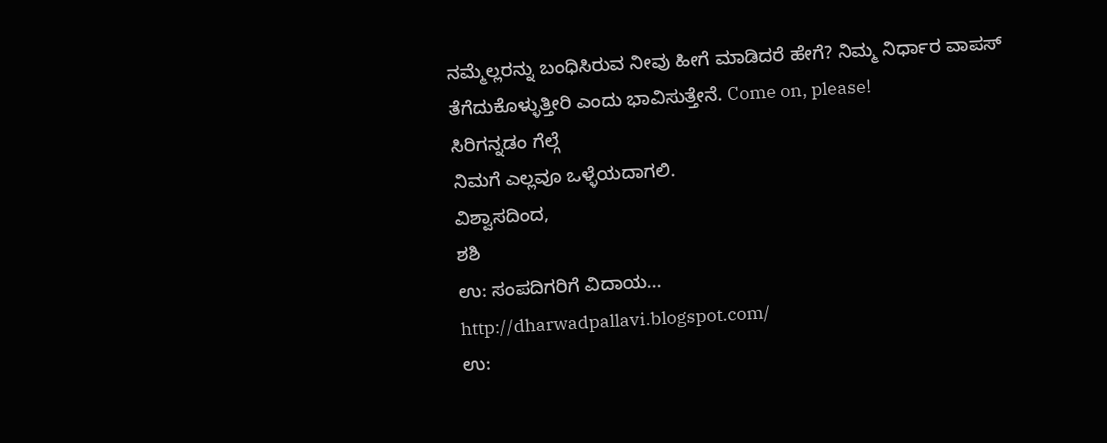ನಮ್ಮೆಲ್ಲರನ್ನು ಬಂಧಿಸಿರುವ ನೀವು ಹೀಗೆ ಮಾಡಿದರೆ ಹೇಗೆ? ನಿಮ್ಮ ನಿರ್ಧಾರ ವಾಪಸ್ ತೆಗೆದುಕೊಳ್ಳುತ್ತೀರಿ ಎಂದು ಭಾವಿಸುತ್ತೇನೆ. Come on, please!
ಸಿರಿಗನ್ನಡಂ ಗೆಲ್ಗೆ
ನಿಮಗೆ ಎಲ್ಲವೂ ಒಳ್ಳೆಯದಾಗಲಿ.
ವಿಶ್ವಾಸದಿಂದ,
ಶಶಿ
ಉ: ಸಂಪದಿಗರಿಗೆ ವಿದಾಯ...
http://dharwadpallavi.blogspot.com/
ಉ: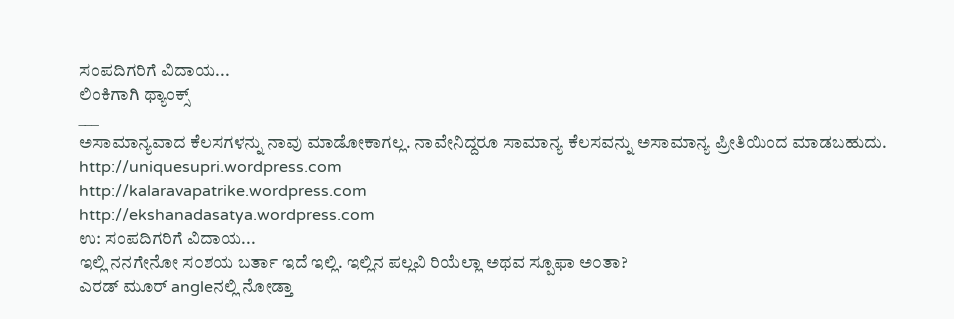ಸಂಪದಿಗರಿಗೆ ವಿದಾಯ...
ಲಿಂಕಿಗಾಗಿ ಥ್ಯಾಂಕ್ಸ್
___
ಅಸಾಮಾನ್ಯವಾದ ಕೆಲಸಗಳನ್ನು ನಾವು ಮಾಡೋಕಾಗಲ್ಲ. ನಾವೇನಿದ್ದರೂ ಸಾಮಾನ್ಯ ಕೆಲಸವನ್ನು ಅಸಾಮಾನ್ಯ ಪ್ರೀತಿಯಿಂದ ಮಾಡಬಹುದು.
http://uniquesupri.wordpress.com
http://kalaravapatrike.wordpress.com
http://ekshanadasatya.wordpress.com
ಉ: ಸಂಪದಿಗರಿಗೆ ವಿದಾಯ...
ಇಲ್ಲಿ ನನಗೇನೋ ಸ೦ಶಯ ಬರ್ತಾ ಇದೆ ಇಲ್ಲಿ. ಇಲ್ಲಿನ ಪಲ್ಲವಿ ರಿಯೆಲ್ಲಾ ಅಥವ ಸ್ಪೂಫಾ ಅ೦ತಾ?
ಎರಡ್ ಮೂರ್ angleನಲ್ಲಿ ನೋಡ್ತಾ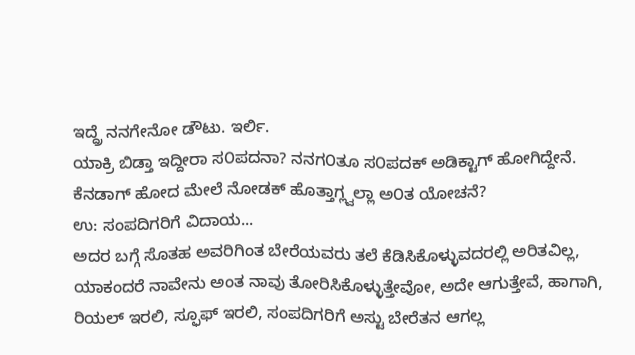ಇದ್ದ್ರೆ ನನಗೇನೋ ಡೌಟು. ಇರ್ಲಿ.
ಯಾಕ್ರಿ ಬಿಡ್ತಾ ಇದ್ದೀರಾ ಸ೦ಪದನಾ? ನನಗ೦ತೂ ಸ೦ಪದಕ್ ಅಡಿಕ್ಟಾಗ್ ಹೋಗಿದ್ದೇನೆ. ಕೆನಡಾಗ್ ಹೋದ ಮೇಲೆ ನೋಡಕ್ ಹೊತ್ತಾಗ್ಲ್ವಲ್ಲಾ ಅ೦ತ ಯೋಚನೆ?
ಉ: ಸಂಪದಿಗರಿಗೆ ವಿದಾಯ...
ಅದರ ಬಗ್ಗೆ ಸೊತಹ ಅವರಿಗಿಂತ ಬೇರೆಯವರು ತಲೆ ಕೆಡಿಸಿಕೊಳ್ಳುವದರಲ್ಲಿ ಅರಿತವಿಲ್ಲ, ಯಾಕಂದರೆ ನಾವೇನು ಅಂತ ನಾವು ತೋರಿಸಿಕೊಳ್ಳುತ್ತೇವೋ, ಅದೇ ಆಗುತ್ತೇವೆ, ಹಾಗಾಗಿ, ರಿಯಲ್ ಇರಲಿ, ಸ್ಫೂಫ್ ಇರಲಿ, ಸಂಪದಿಗರಿಗೆ ಅಸ್ಟು ಬೇರೆತನ ಆಗಲ್ಲ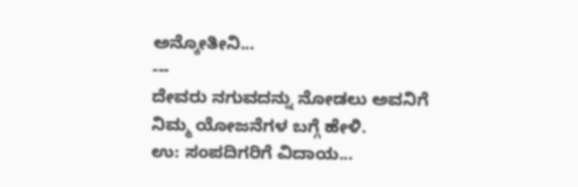ಅನ್ಕೋತೀನಿ...
---
ದೇವರು ನಗುವದನ್ನು ನೋಡಲು ಅವನಿಗೆ ನಿಮ್ಮ ಯೋಜನೆಗಳ ಬಗ್ಗೆ ಹೇಳಿ.
ಉ: ಸಂಪದಿಗರಿಗೆ ವಿದಾಯ...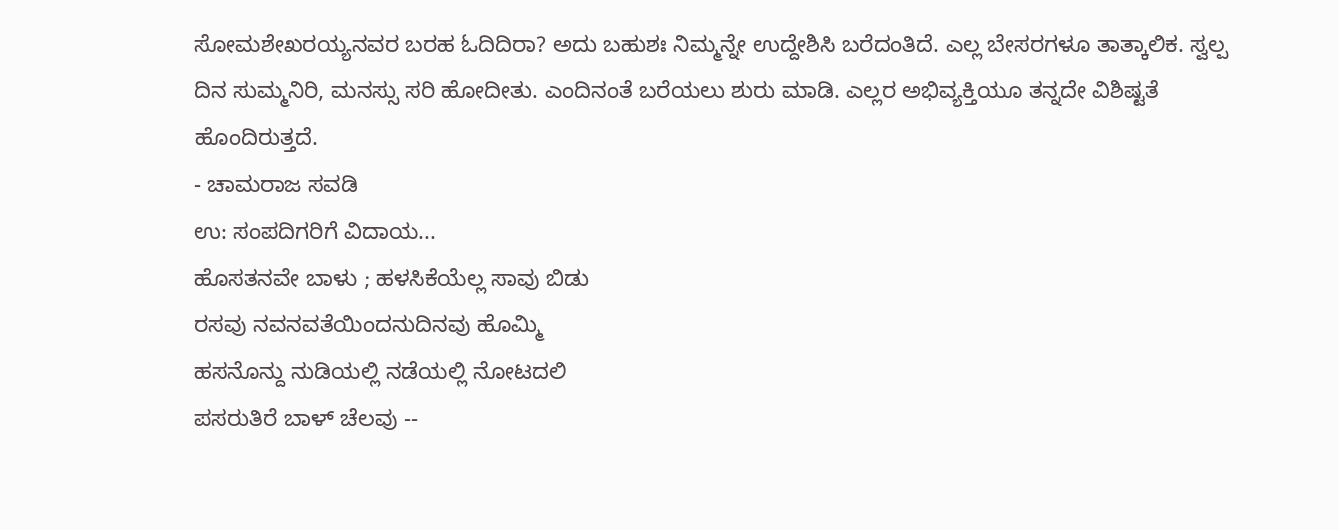ಸೋಮಶೇಖರಯ್ಯನವರ ಬರಹ ಓದಿದಿರಾ? ಅದು ಬಹುಶಃ ನಿಮ್ಮನ್ನೇ ಉದ್ದೇಶಿಸಿ ಬರೆದಂತಿದೆ. ಎಲ್ಲ ಬೇಸರಗಳೂ ತಾತ್ಕಾಲಿಕ. ಸ್ವಲ್ಪ ದಿನ ಸುಮ್ಮನಿರಿ, ಮನಸ್ಸು ಸರಿ ಹೋದೀತು. ಎಂದಿನಂತೆ ಬರೆಯಲು ಶುರು ಮಾಡಿ. ಎಲ್ಲರ ಅಭಿವ್ಯಕ್ತಿಯೂ ತನ್ನದೇ ವಿಶಿಷ್ಟತೆ ಹೊಂದಿರುತ್ತದೆ.
- ಚಾಮರಾಜ ಸವಡಿ
ಉ: ಸಂಪದಿಗರಿಗೆ ವಿದಾಯ...
ಹೊಸತನವೇ ಬಾಳು ; ಹಳಸಿಕೆಯೆಲ್ಲ ಸಾವು ಬಿಡು
ರಸವು ನವನವತೆಯಿಂದನುದಿನವು ಹೊಮ್ಮಿ
ಹಸನೊನ್ದು ನುಡಿಯಲ್ಲಿ ನಡೆಯಲ್ಲಿ ನೋಟದಲಿ
ಪಸರುತಿರೆ ಬಾಳ್ ಚೆಲವು --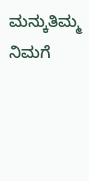ಮನ್ಕುತಿಮ್ಮ
ನಿಮಗೆ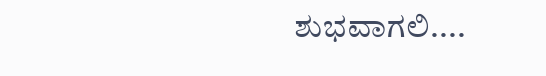ಶುಭವಾಗಲಿ....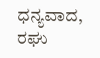ಧನ್ಯವಾದ,
ರಘು